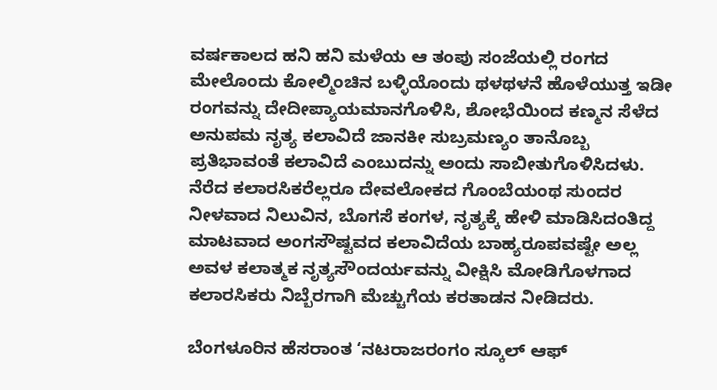ವರ್ಷಕಾಲದ ಹನಿ ಹನಿ ಮಳೆಯ ಆ ತಂಪು ಸಂಜೆಯಲ್ಲಿ ರಂಗದ ಮೇಲೊಂದು ಕೋಲ್ಮಿಂಚಿನ ಬಳ್ಳಿಯೊಂದು ಥಳಥಳನೆ ಹೊಳೆಯುತ್ತ ಇಡೀ ರಂಗವನ್ನು ದೇದೀಪ್ಯಾಯಮಾನಗೊಳಿಸಿ, ಶೋಭೆಯಿಂದ ಕಣ್ಮನ ಸೆಳೆದ ಅನುಪಮ ನೃತ್ಯ ಕಲಾವಿದೆ ಜಾನಕೀ ಸುಬ್ರಮಣ್ಯಂ ತಾನೊಬ್ಬ ಪ್ರತಿಭಾವಂತೆ ಕಲಾವಿದೆ ಎಂಬುದನ್ನು ಅಂದು ಸಾಬೀತುಗೊಳಿಸಿದಳು. ನೆರೆದ ಕಲಾರಸಿಕರೆಲ್ಲರೂ ದೇವಲೋಕದ ಗೊಂಬೆಯಂಥ ಸುಂದರ ನೀಳವಾದ ನಿಲುವಿನ, ಬೊಗಸೆ ಕಂಗಳ, ನೃತ್ಯಕ್ಕೆ ಹೇಳಿ ಮಾಡಿಸಿದಂತಿದ್ದ ಮಾಟವಾದ ಅಂಗಸೌಷ್ಟವದ ಕಲಾವಿದೆಯ ಬಾಹ್ಯರೂಪವಷ್ಟೇ ಅಲ್ಲ ಅವಳ ಕಲಾತ್ಮಕ ನೃತ್ಯಸೌಂದರ್ಯವನ್ನು ವೀಕ್ಷಿಸಿ ಮೋಡಿಗೊಳಗಾದ ಕಲಾರಸಿಕರು ನಿಬ್ಬೆರಗಾಗಿ ಮೆಚ್ಚುಗೆಯ ಕರತಾಡನ ನೀಡಿದರು.

ಬೆಂಗಳೂರಿನ ಹೆಸರಾಂತ ‘ನಟರಾಜರಂಗಂ ಸ್ಕೂಲ್ ಆಫ್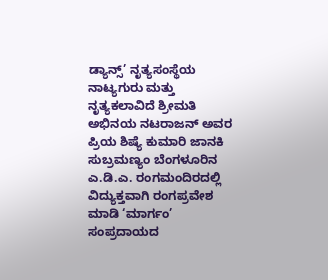ಡ್ಯಾನ್ಸ್’ ನೃತ್ಯಸಂಸ್ಥೆಯ ನಾಟ್ಯಗುರು ಮತ್ತು ನೃತ್ಯಕಲಾವಿದೆ ಶ್ರೀಮತಿ ಅಭಿನಯ ನಟರಾಜನ್ ಅವರ ಪ್ರಿಯ ಶಿಷ್ಯೆ ಕುಮಾರಿ ಜಾನಕಿ ಸುಬ್ರಮಣ್ಯಂ ಬೆಂಗಳೂರಿನ ಎ.ಡಿ.ಎ. ರಂಗಮಂದಿರದಲ್ಲಿ ವಿದ್ಯುಕ್ತವಾಗಿ ರಂಗಪ್ರವೇಶ ಮಾಡಿ ‘ಮಾರ್ಗಂ’ ಸಂಪ್ರದಾಯದ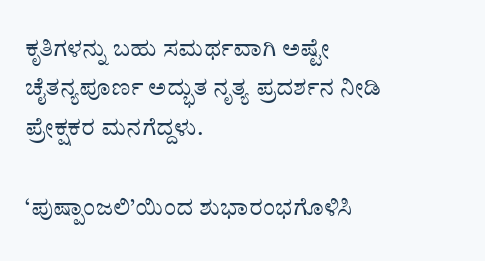ಕೃತಿಗಳನ್ನು ಬಹು ಸಮರ್ಥವಾಗಿ ಅಷ್ಟೇ ಚೈತನ್ಯಪೂರ್ಣ ಅದ್ಭುತ ನೃತ್ಯ ಪ್ರದರ್ಶನ ನೀಡಿ ಪ್ರೇಕ್ಷಕರ ಮನಗೆದ್ದಳು.

‘ಪುಷ್ಪಾಂಜಲಿ’ಯಿಂದ ಶುಭಾರಂಭಗೊಳಿಸಿ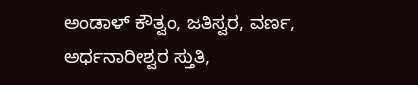ಅಂಡಾಳ್ ಕೌತ್ವಂ, ಜತಿಸ್ವರ, ವರ್ಣ, ಅರ್ಧನಾರೀಶ್ವರ ಸ್ತುತಿ,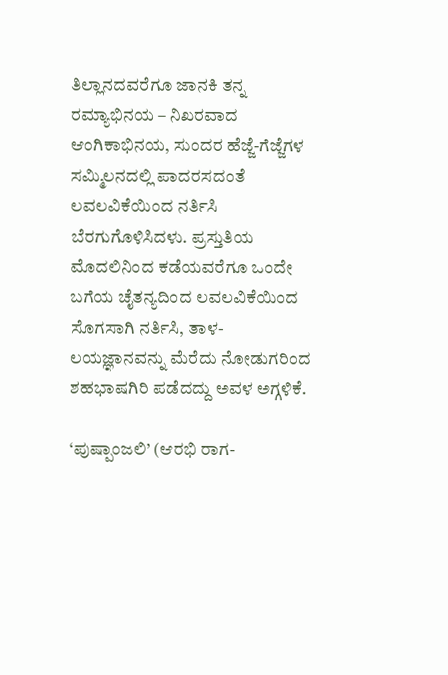ತಿಲ್ಲಾನದವರೆಗೂ ಜಾನಕಿ ತನ್ನ ರಮ್ಯಾಭಿನಯ – ನಿಖರವಾದ ಆಂಗಿಕಾಭಿನಯ, ಸುಂದರ ಹೆಜ್ಜೆ-ಗೆಜ್ಜೆಗಳ ಸಮ್ಮಿಲನದಲ್ಲಿ ಪಾದರಸದಂತೆ ಲವಲವಿಕೆಯಿಂದ ನರ್ತಿಸಿ ಬೆರಗುಗೊಳಿಸಿದಳು. ಪ್ರಸ್ತುತಿಯ ಮೊದಲಿನಿಂದ ಕಡೆಯವರೆಗೂ ಒಂದೇ ಬಗೆಯ ಚೈತನ್ಯದಿಂದ ಲವಲವಿಕೆಯಿಂದ ಸೊಗಸಾಗಿ ನರ್ತಿಸಿ, ತಾಳ-ಲಯಜ್ಞಾನವನ್ನು ಮೆರೆದು ನೋಡುಗರಿಂದ ಶಹಭಾಷಗಿರಿ ಪಡೆದದ್ದು ಅವಳ ಅಗ್ಗಳಿಕೆ.

‘ಪುಷ್ಪಾಂಜಲಿ’ (ಆರಭಿ ರಾಗ-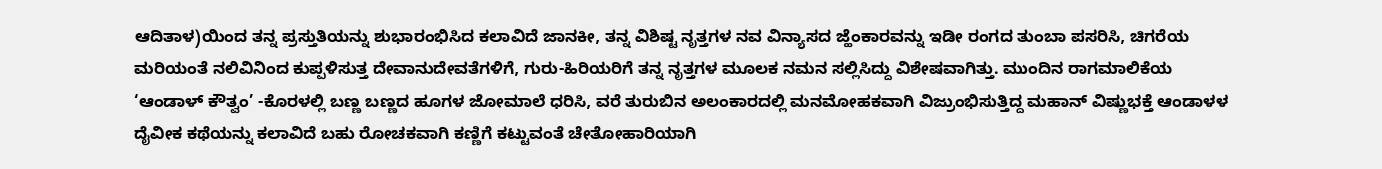ಆದಿತಾಳ)ಯಿಂದ ತನ್ನ ಪ್ರಸ್ತುತಿಯನ್ನು ಶುಭಾರಂಭಿಸಿದ ಕಲಾವಿದೆ ಜಾನಕೀ, ತನ್ನ ವಿಶಿಷ್ಟ ನೃತ್ತಗಳ ನವ ವಿನ್ಯಾಸದ ಜ್ಹೆಂಕಾರವನ್ನು ಇಡೀ ರಂಗದ ತುಂಬಾ ಪಸರಿಸಿ, ಚಿಗರೆಯ ಮರಿಯಂತೆ ನಲಿವಿನಿಂದ ಕುಪ್ಪಳಿಸುತ್ತ ದೇವಾನುದೇವತೆಗಳಿಗೆ, ಗುರು-ಹಿರಿಯರಿಗೆ ತನ್ನ ನೃತ್ತಗಳ ಮೂಲಕ ನಮನ ಸಲ್ಲಿಸಿದ್ದು ವಿಶೇಷವಾಗಿತ್ತು. ಮುಂದಿನ ರಾಗಮಾಲಿಕೆಯ ‘ಆಂಡಾಳ್ ಕೌತ್ವಂ’ -ಕೊರಳಲ್ಲಿ ಬಣ್ಣ ಬಣ್ಣದ ಹೂಗಳ ಜೋಮಾಲೆ ಧರಿಸಿ, ವರೆ ತುರುಬಿನ ಅಲಂಕಾರದಲ್ಲಿ ಮನಮೋಹಕವಾಗಿ ವಿಜ್ರುಂಭಿಸುತ್ತಿದ್ದ ಮಹಾನ್ ವಿಷ್ಣುಭಕ್ತೆ ಆಂಡಾಳಳ ದೈವೀಕ ಕಥೆಯನ್ನು ಕಲಾವಿದೆ ಬಹು ರೋಚಕವಾಗಿ ಕಣ್ಣಿಗೆ ಕಟ್ಟುವಂತೆ ಚೇತೋಹಾರಿಯಾಗಿ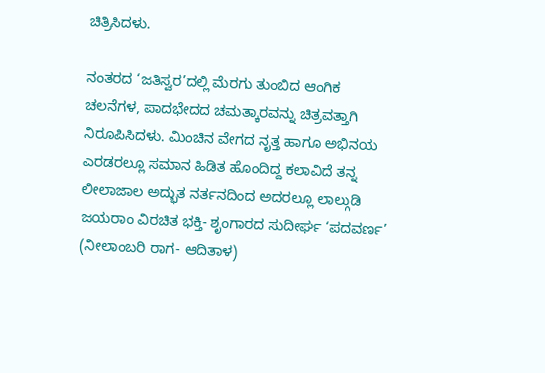ಚಿತ್ರಿಸಿದಳು.

ನಂತರದ ‘ಜತಿಸ್ವರ’ದಲ್ಲಿ ಮೆರಗು ತುಂಬಿದ ಆಂಗಿಕ ಚಲನೆಗಳ, ಪಾದಭೇದದ ಚಮತ್ಕಾರವನ್ನು ಚಿತ್ರವತ್ತಾಗಿ ನಿರೂಪಿಸಿದಳು. ಮಿಂಚಿನ ವೇಗದ ನೃತ್ತ ಹಾಗೂ ಅಭಿನಯ ಎರಡರಲ್ಲೂ ಸಮಾನ ಹಿಡಿತ ಹೊಂದಿದ್ದ ಕಲಾವಿದೆ ತನ್ನ ಲೀಲಾಜಾಲ ಅದ್ಭುತ ನರ್ತನದಿಂದ ಅದರಲ್ಲೂ ಲಾಲ್ಗುಡಿ ಜಯರಾಂ ವಿರಚಿತ ಭಕ್ತಿ- ಶೃಂಗಾರದ ಸುದೀರ್ಘ ‘ಪದವರ್ಣ’ (ನೀಲಾಂಬರಿ ರಾಗ- ಆದಿತಾಳ)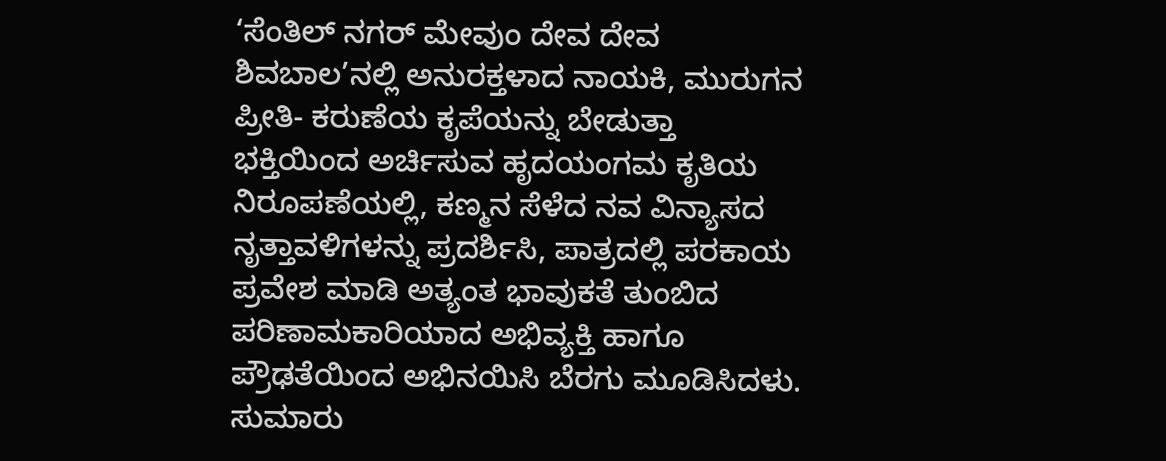‘ಸೆಂತಿಲ್ ನಗರ್ ಮೇವುಂ ದೇವ ದೇವ ಶಿವಬಾಲ’ನಲ್ಲಿ ಅನುರಕ್ತಳಾದ ನಾಯಕಿ, ಮುರುಗನ ಪ್ರೀತಿ- ಕರುಣೆಯ ಕೃಪೆಯನ್ನು ಬೇಡುತ್ತಾ ಭಕ್ತಿಯಿಂದ ಅರ್ಚಿಸುವ ಹೃದಯಂಗಮ ಕೃತಿಯ ನಿರೂಪಣೆಯಲ್ಲಿ, ಕಣ್ಮನ ಸೆಳೆದ ನವ ವಿನ್ಯಾಸದ ನೃತ್ತಾವಳಿಗಳನ್ನು ಪ್ರದರ್ಶಿಸಿ, ಪಾತ್ರದಲ್ಲಿ ಪರಕಾಯ ಪ್ರವೇಶ ಮಾಡಿ ಅತ್ಯಂತ ಭಾವುಕತೆ ತುಂಬಿದ ಪರಿಣಾಮಕಾರಿಯಾದ ಅಭಿವ್ಯಕ್ತಿ ಹಾಗೂ ಪ್ರೌಢತೆಯಿಂದ ಅಭಿನಯಿಸಿ ಬೆರಗು ಮೂಡಿಸಿದಳು. ಸುಮಾರು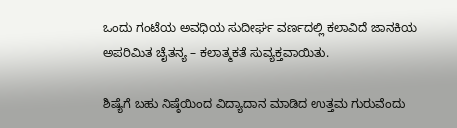ಒಂದು ಗಂಟೆಯ ಅವಧಿಯ ಸುದೀರ್ಘ ವರ್ಣದಲ್ಲಿ ಕಲಾವಿದೆ ಜಾನಕಿಯ ಅಪರಿಮಿತ ಚೈತನ್ಯ – ಕಲಾತ್ಮಕತೆ ಸುವ್ಯಕ್ತವಾಯಿತು.

ಶಿಷ್ಯೆಗೆ ಬಹು ನಿಷ್ಠೆಯಿಂದ ವಿದ್ಯಾದಾನ ಮಾಡಿದ ಉತ್ತಮ ಗುರುವೆಂದು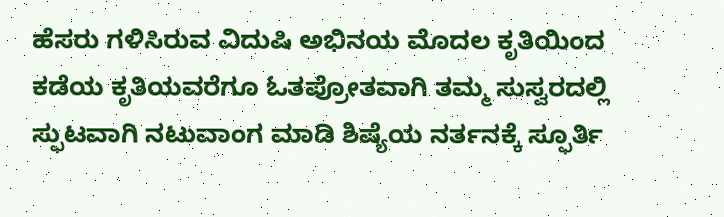ಹೆಸರು ಗಳಿಸಿರುವ ವಿದುಷಿ ಅಭಿನಯ ಮೊದಲ ಕೃತಿಯಿಂದ ಕಡೆಯ ಕೃತಿಯವರೆಗೂ ಓತಪ್ರೋತವಾಗಿ ತಮ್ಮ ಸುಸ್ವರದಲ್ಲಿ ಸ್ಫುಟವಾಗಿ ನಟುವಾಂಗ ಮಾಡಿ ಶಿಷ್ಯೆಯ ನರ್ತನಕ್ಕೆ ಸ್ಫೂರ್ತಿ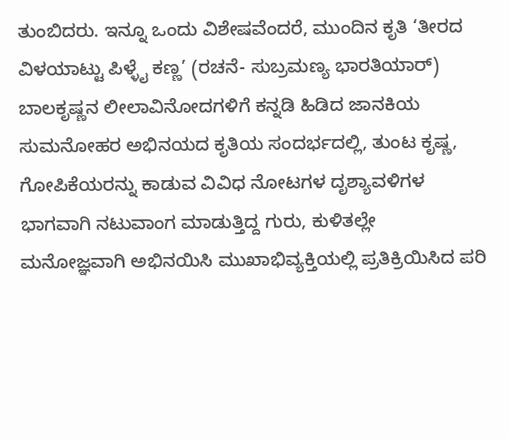ತುಂಬಿದರು. ಇನ್ನೂ ಒಂದು ವಿಶೇಷವೆಂದರೆ, ಮುಂದಿನ ಕೃತಿ ‘ತೀರದ ವಿಳಯಾಟ್ಟು ಪಿಳ್ಳೈ ಕಣ್ಣ’ (ರಚನೆ- ಸುಬ್ರಮಣ್ಯ ಭಾರತಿಯಾರ್) ಬಾಲಕೃಷ್ಣನ ಲೀಲಾವಿನೋದಗಳಿಗೆ ಕನ್ನಡಿ ಹಿಡಿದ ಜಾನಕಿಯ ಸುಮನೋಹರ ಅಭಿನಯದ ಕೃತಿಯ ಸಂದರ್ಭದಲ್ಲಿ, ತುಂಟ ಕೃಷ್ಣ, ಗೋಪಿಕೆಯರನ್ನು ಕಾಡುವ ವಿವಿಧ ನೋಟಗಳ ದೃಶ್ಯಾವಳಿಗಳ ಭಾಗವಾಗಿ ನಟುವಾಂಗ ಮಾಡುತ್ತಿದ್ದ ಗುರು, ಕುಳಿತಲ್ಲೇ ಮನೋಜ್ಞವಾಗಿ ಅಭಿನಯಿಸಿ ಮುಖಾಭಿವ್ಯಕ್ತಿಯಲ್ಲಿ ಪ್ರತಿಕ್ರಿಯಿಸಿದ ಪರಿ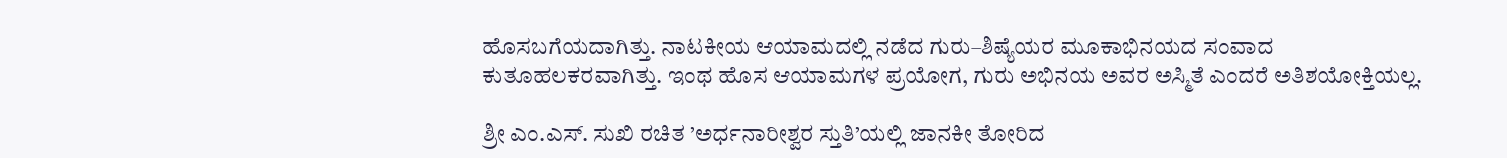ಹೊಸಬಗೆಯದಾಗಿತ್ತು. ನಾಟಕೀಯ ಆಯಾಮದಲ್ಲಿ ನಡೆದ ಗುರು–ಶಿಷ್ಯೆಯರ ಮೂಕಾಭಿನಯದ ಸಂವಾದ ಕುತೂಹಲಕರವಾಗಿತ್ತು. ಇಂಥ ಹೊಸ ಆಯಾಮಗಳ ಪ್ರಯೋಗ, ಗುರು ಅಭಿನಯ ಅವರ ಅಸ್ಮಿತೆ ಎಂದರೆ ಅತಿಶಯೋಕ್ತಿಯಲ್ಲ.

ಶ್ರೀ ಎಂ.ಎಸ್. ಸುಖಿ ರಚಿತ ’ಅರ್ಧನಾರೀಶ್ವರ ಸ್ತುತಿ’ಯಲ್ಲಿ ಜಾನಕೀ ತೋರಿದ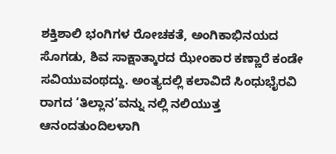ಶಕ್ತಿಶಾಲಿ ಭಂಗಿಗಳ ರೋಚಕತೆ, ಅಂಗಿಕಾಭಿನಯದ ಸೊಗಡು, ಶಿವ ಸಾಕ್ಷಾತ್ಕಾರದ ಝೇಂಕಾರ ಕಣ್ಣಾರೆ ಕಂಡೇ ಸವಿಯುವಂಥದ್ದು. ಅಂತ್ಯದಲ್ಲಿ ಕಲಾವಿದೆ ಸಿಂಧುಭೈರವಿ ರಾಗದ ‘ತಿಲ್ಲಾನ’ವನ್ನು ನಲ್ಲಿ ನಲಿಯುತ್ತ ಆನಂದತುಂದಿಲಳಾಗಿ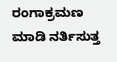ರಂಗಾಕ್ರಮಣ ಮಾಡಿ ನರ್ತಿಸುತ್ತ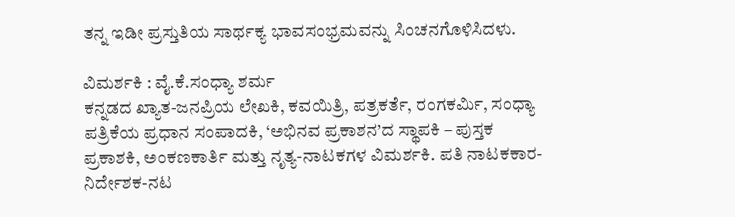ತನ್ನ ಇಡೀ ಪ್ರಸ್ತುತಿಯ ಸಾರ್ಥಕ್ಯ ಭಾವಸಂಭ್ರಮವನ್ನು ಸಿಂಚನಗೊಳಿಸಿದಳು.

ವಿಮರ್ಶಕಿ : ವೈ.ಕೆ.ಸಂಧ್ಯಾ ಶರ್ಮ
ಕನ್ನಡದ ಖ್ಯಾತ-ಜನಪ್ರಿಯ ಲೇಖಕಿ, ಕವಯಿತ್ರಿ, ಪತ್ರಕರ್ತೆ, ರಂಗಕರ್ಮಿ, ಸಂಧ್ಯಾ ಪತ್ರಿಕೆಯ ಪ್ರಧಾನ ಸಂಪಾದಕಿ, ‘ಅಭಿನವ ಪ್ರಕಾಶನ’ದ ಸ್ಥಾಪಕಿ – ಪುಸ್ತಕ ಪ್ರಕಾಶಕಿ, ಅಂಕಣಕಾರ್ತಿ ಮತ್ತು ನೃತ್ಯ-ನಾಟಕಗಳ ವಿಮರ್ಶಕಿ. ಪತಿ ನಾಟಕಕಾರ-ನಿರ್ದೇಶಕ-ನಟ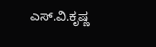ಎಸ್.ವಿ.ಕೃಷ್ಣ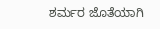ಶರ್ಮರ ಜೊತೆಯಾಗಿ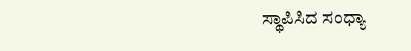ಸ್ಥಾಪಿಸಿದ ಸಂಧ್ಯಾ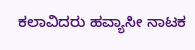ಕಲಾವಿದರು ಹವ್ಯಾಸೀ ನಾಟಕ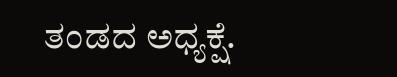ತಂಡದ ಅಧ್ಯಕ್ಷೆ.